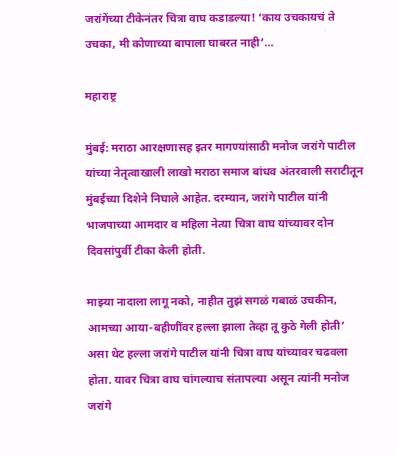जरांगेंच्या टीकेनंतर चित्रा वाघ कडाडल्या! ‘काय उचकायचं ते उचका, मी कोणाच्या बापाला घाबरत नाही’…

महाराष्ट्र

मुंबई: मराठा आरक्षणासह इतर मागण्यांसाठी मनोज जरांगे पाटील यांच्या नेतृत्वाखाली लाखो मराठा समाज बांधव अंतरवाली सराटीतून मुंबईच्या दिशेने निघाले आहेत. दरम्यान, जरांगे पाटील यांनी भाजपाच्या आमदार व महिला नेत्या चित्रा वाघ यांच्यावर दोन दिवसांपुर्वी टीका केली होती.

माझ्या नादाला लागू नको, नाहीत तुझं सगळं गबाळं उचकीन, आमच्या आया-बहीणींवर हल्ला झाला तेव्हा तू कुठे गेली होती’ असा थेट हल्ला जरांगे पाटील यांनी चित्रा वाघ यांच्यावर चढवला होता. यावर चित्रा वाघ चांगल्याच संतापल्या असून त्यांनी मनोज जरांगे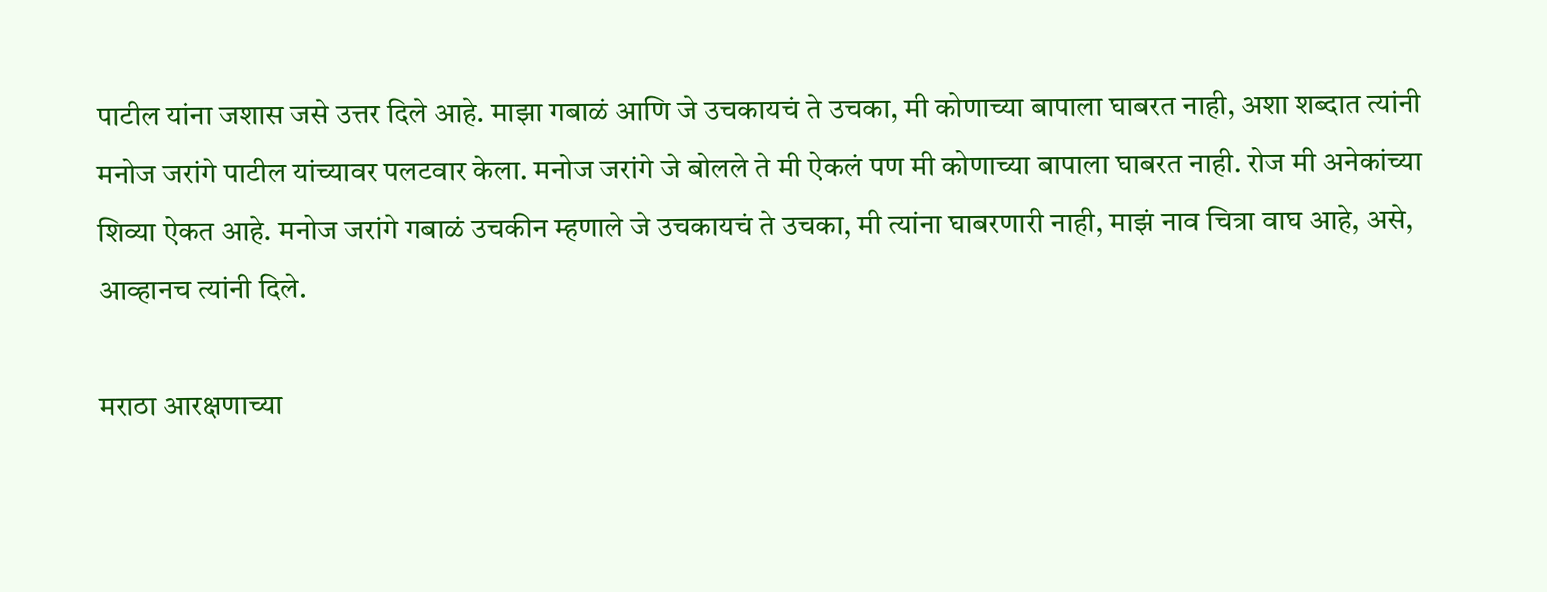पाटील यांना जशास जसे उत्तर दिले आहे. माझा गबाळं आणि जे उचकायचं ते उचका, मी कोणाच्या बापाला घाबरत नाही, अशा शब्दात त्यांनी मनोज जरांगे पाटील यांच्यावर पलटवार केला. मनोज जरांगे जे बोलले ते मी ऐकलं पण मी कोणाच्या बापाला घाबरत नाही. रोज मी अनेकांच्या शिव्या ऐकत आहे. मनोज जरांगे गबाळं उचकीन म्हणाले जे उचकायचं ते उचका, मी त्यांना घाबरणारी नाही, माझं नाव चित्रा वाघ आहे, असे, आव्हानच त्यांनी दिले.

मराठा आरक्षणाच्या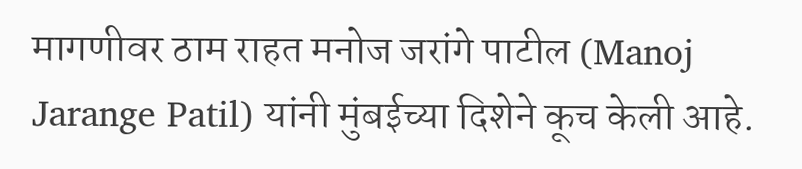मागणीवर ठाम राहत मनोज जरांगे पाटील (Manoj Jarange Patil) यांनी मुंबईच्या दिशेने कूच केली आहे.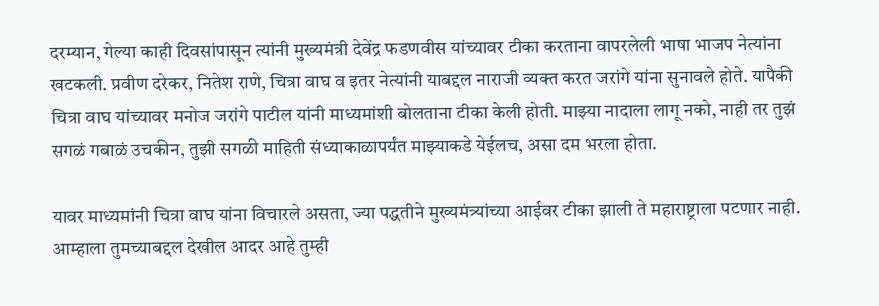दरम्यान, गेल्या काही दिवसांपासून त्यांनी मुख्यमंत्री देवेंद्र फडणवीस यांच्यावर टीका करताना वापरलेली भाषा भाजप नेत्यांना खटकली. प्रवीण दरेकर, नितेश राणे, चित्रा वाघ व इतर नेत्यांनी याबद्दल नाराजी व्यक्त करत जरांगे यांना सुनावले होते. यापैकी चित्रा वाघ यांच्यावर मनोज जरांगे पाटील यांनी माध्यमांशी बोलताना टीका केली होती. माझ्या नादाला लागू नको, नाही तर तुझं सगळं गबाळं उचकीन, तुझी सगळी माहिती संध्याकाळापर्यंत माझ्याकडे येईलच, असा दम भरला होता.

यावर माध्यमांनी चित्रा वाघ यांना विचारले असता, ज्या पद्धतीने मुख्यमंत्र्यांच्या आईवर टीका झाली ते महाराष्ट्राला पटणार नाही. आम्हाला तुमच्याबद्दल देखील आदर आहे तुम्ही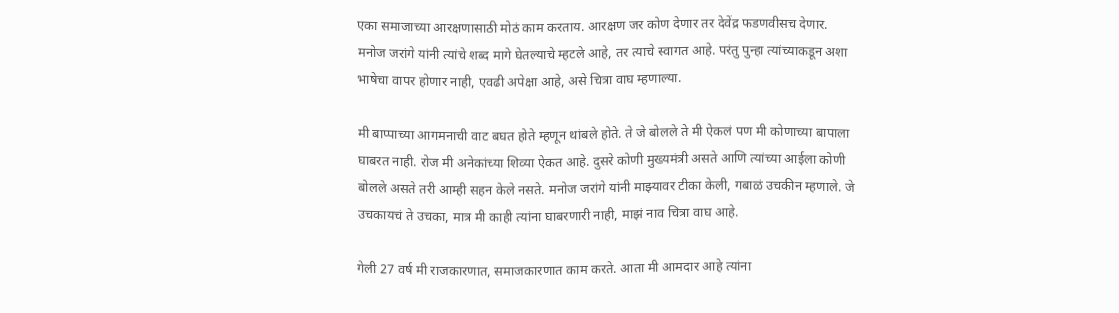एका समाजाच्या आरक्षणासाठी मोठं काम करताय. आरक्षण जर कोण देणार तर देवेंद्र फडणवीसच देणार. मनोज जरांगे यांनी त्यांचे शब्द मागे घेतल्याचे म्हटले आहे, तर त्याचे स्वागत आहे. परंतु पुन्हा त्यांच्याकडून अशा भाषेचा वापर होणार नाही, एवढी अपेक्षा आहे, असे चित्रा वाघ म्हणाल्या.

मी बाप्पाच्या आगमनाची वाट बघत होते म्हणून थांबले होते. ते जे बोलले ते मी ऐकलं पण मी कोणाच्या बापाला घाबरत नाही. रोज मी अनेकांच्या शिव्या ऐकत आहे. दुसरे कोणी मुख्यमंत्री असते आणि त्यांच्या आईला कोणी बोलले असते तरी आम्ही सहन केले नसते. मनोज जरांगे यांनी माझ्यावर टीका केली, गबाळं उचकीन म्हणाले. जे उचकायचं ते उचका, मात्र मी काही त्यांना घाबरणारी नाही, माझं नाव चित्रा वाघ आहे.

गेली 27 वर्ष मी राजकारणात, समाजकारणात काम करते. आता मी आमदार आहे त्यांना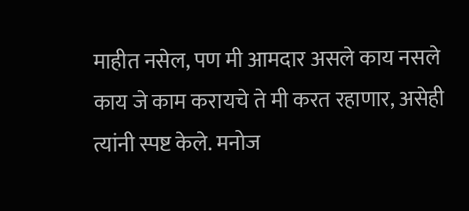माहीत नसेल, पण मी आमदार असले काय नसले काय जे काम करायचे ते मी करत रहाणार, असेही त्यांनी स्पष्ट केले. मनोज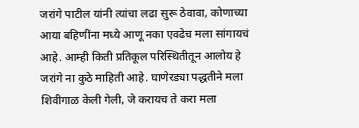जरांगे पाटील यांनी त्यांचा लढा सुरू ठेवावा, कोणाच्या आया बहिणींना मध्ये आणू नका एवढेच मला सांगायचं आहे. आम्ही किती प्रतिकूल परिस्थितीतून आलोय हे जरांगे ना कुठे माहिती आहे. घाणेरड्या पद्धतीने मला शिवीगाळ केली गेली, जे करायच ते करा मला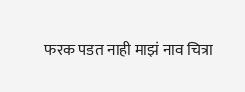फरक पडत नाही माझं नाव चित्रा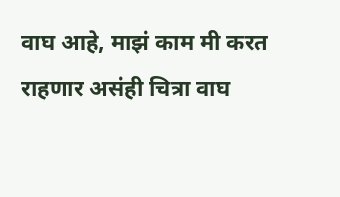वाघ आहे, माझं काम मी करत राहणार असंही चित्रा वाघ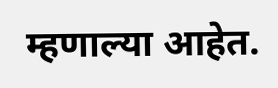म्हणाल्या आहेत.